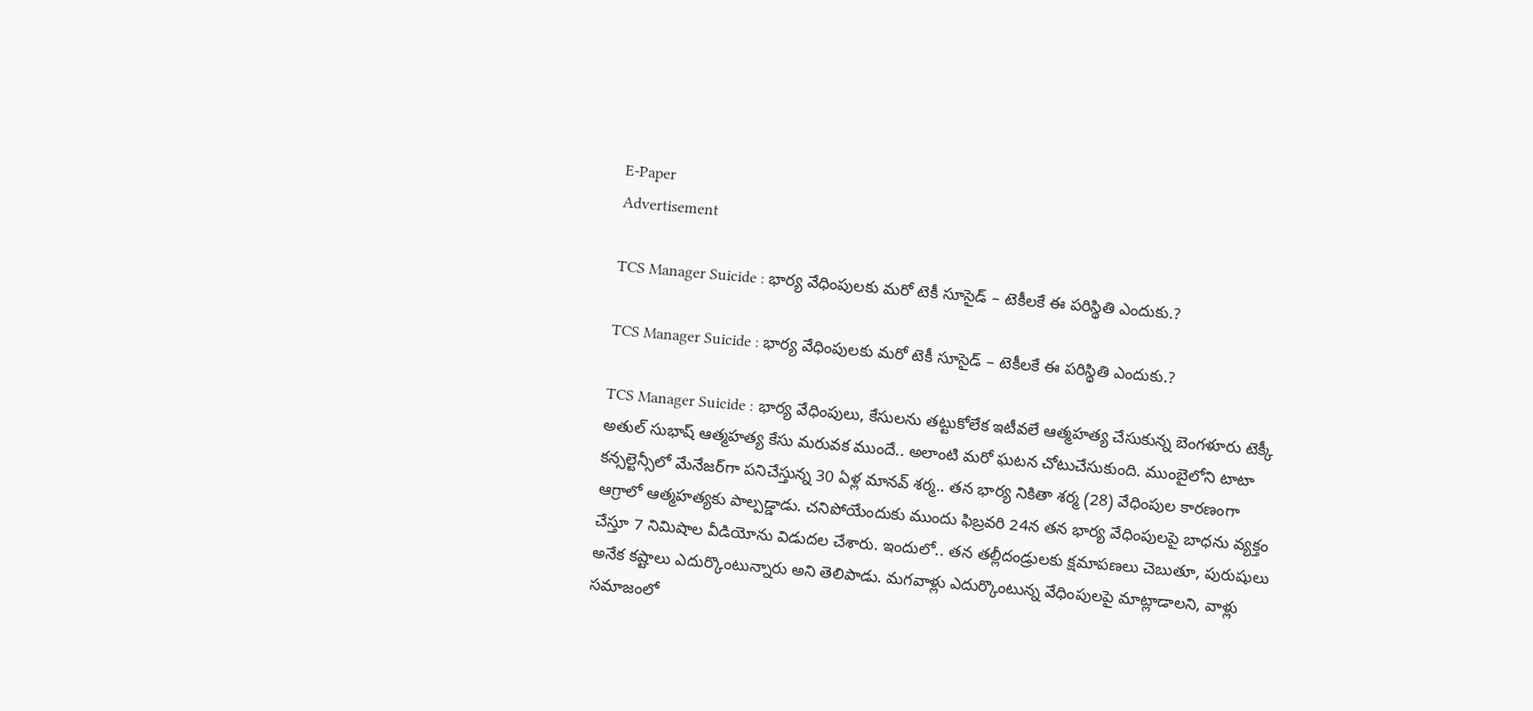E-Paper
Advertisement

TCS Manager Suicide : భార్య వేధింపులకు మరో టెకీ సూసైడ్ – టెకీలకే ఈ పరిస్థితి ఎందుకు.?

TCS Manager Suicide : భార్య వేధింపులకు మరో టెకీ సూసైడ్ – టెకీలకే ఈ పరిస్థితి ఎందుకు.?

TCS Manager Suicide : భార్య వేధింపులు, కేసులను తట్టుకోలేక ఇటీవలే ఆత్మహత్య చేసుకున్న బెంగళూరు టెక్కీ అతుల్ సుభాష్ ఆత్మహత్య కేసు మరువక ముందే.. అలాంటి మరో ఘటన చోటుచేసుకుంది. ముంబైలోని టాటా కన్సల్టెన్సీలో మేనేజర్‌గా పనిచేస్తున్న 30 ఏళ్ల మానవ్ శర్మ.. తన భార్య నికితా శర్మ (28) వేధింపుల కారణంగా ఆగ్రాలో ఆత్మహత్యకు పాల్పడ్డాడు. చనిపోయేందుకు ముందు ఫిబ్రవరి 24న తన భార్య వేధింపులపై బాధను వ్యక్తం చేస్తూ 7 నిమిషాల వీడియోను విడుదల చేశారు. ఇందులో.. తన తల్లీదండ్రులకు క్షమాపణలు చెబుతూ, పురుషులు అనేక కష్టాలు ఎదుర్కొంటున్నారు అని తెలిపాడు. మగవాళ్లు ఎదుర్కొంటున్న వేధింపులపై మాట్లాడాలని, వాళ్లు సమాజంలో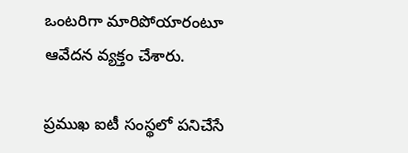ఒంటరిగా మారిపోయారంటూ ఆవేదన వ్యక్తం చేశారు.

ప్రముఖ ఐటీ సంస్థలో పనిచేసే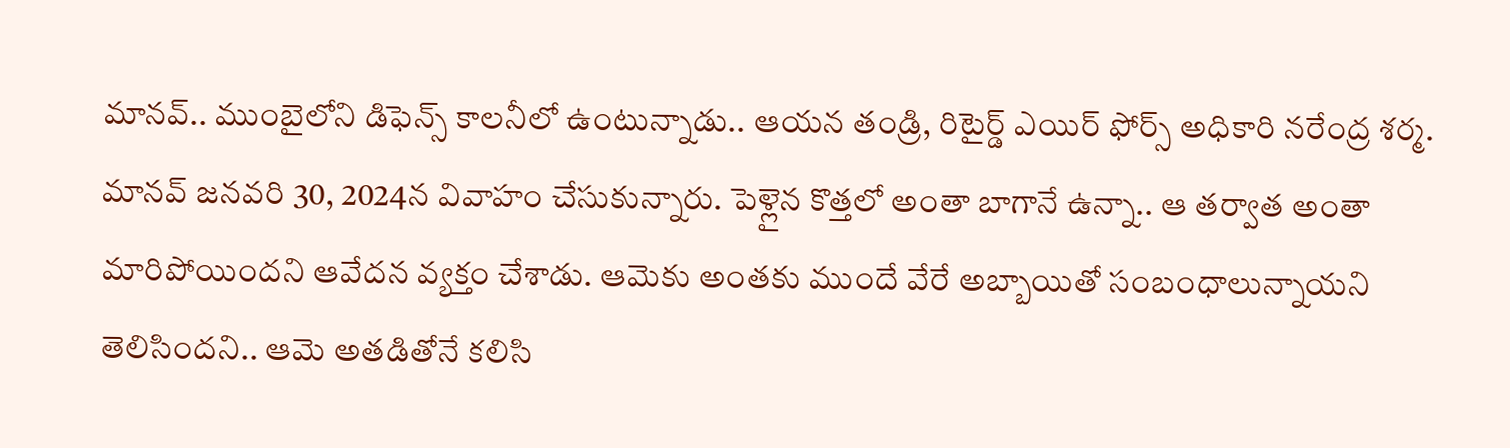మానవ్.. ముంబైలోని డిఫెన్స్ కాలనీలో ఉంటున్నాడు.. ఆయన తండ్రి, రిటైర్డ్ ఎయిర్ ఫోర్స్ అధికారి నరేంద్ర శర్మ. మానవ్ జనవరి 30, 2024న వివాహం చేసుకున్నారు. పెళ్లైన కొత్తలో అంతా బాగానే ఉన్నా.. ఆ తర్వాత అంతా మారిపోయిందని ఆవేదన వ్యక్తం చేశాడు. ఆమెకు అంతకు ముందే వేరే అబ్బాయితో సంబంధాలున్నాయని తెలిసిందని.. ఆమె అతడితోనే కలిసి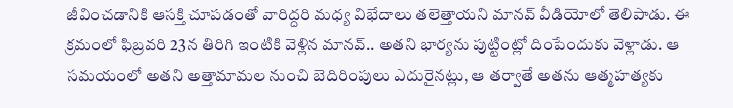జీవించడానికి ఆసక్తి చూపడంతో వారిద్దరి మధ్య విభేదాలు తలెత్తాయని మానవ్ వీడియోలో తెలిపాడు. ఈ క్రమంలో ఫిబ్రవరి 23న తిరిగి ఇంటికి వెళ్లిన మానవ్.. అతని భార్యను పుట్టింట్లో దింపేందుకు వెళ్లాడు. ఆ సమయంలో అతని అత్తామామల నుంచి బెదిరింపులు ఎదురైనట్లు, ఆ తర్వాతే అతను ఆత్మహత్యకు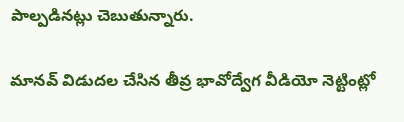పాల్పడినట్లు చెబుతున్నారు.

మానవ్ విడుదల చేసిన తీవ్ర భావోద్వేగ వీడియో నెట్టింట్లో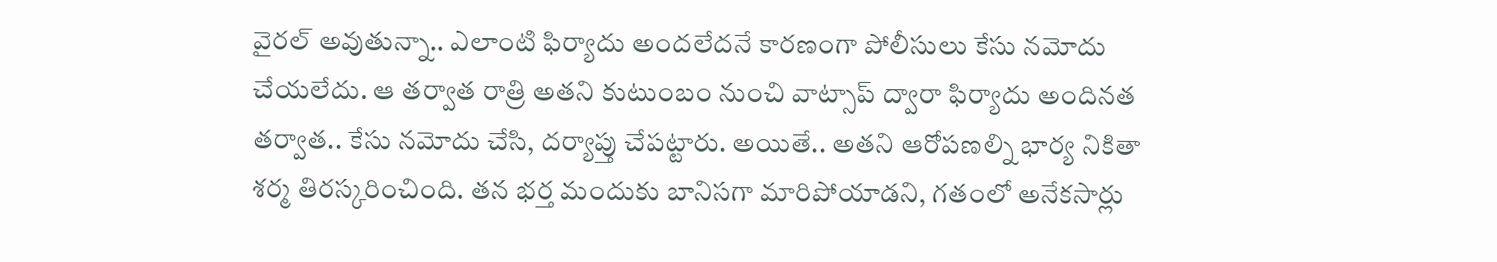వైరల్ అవుతున్నా.. ఎలాంటి ఫిర్యాదు అందలేదనే కారణంగా పోలీసులు కేసు నమోదు చేయలేదు. ఆ తర్వాత రాత్రి అతని కుటుంబం నుంచి వాట్సాప్ ద్వారా ఫిర్యాదు అందినత తర్వాత.. కేసు నమోదు చేసి, దర్యాప్తు చేపట్టారు. అయితే.. అతని ఆరోపణల్ని భార్య నికితా శర్మ తిరస్కరించింది. తన భర్త మందుకు బానిసగా మారిపోయాడని, గతంలో అనేకసార్లు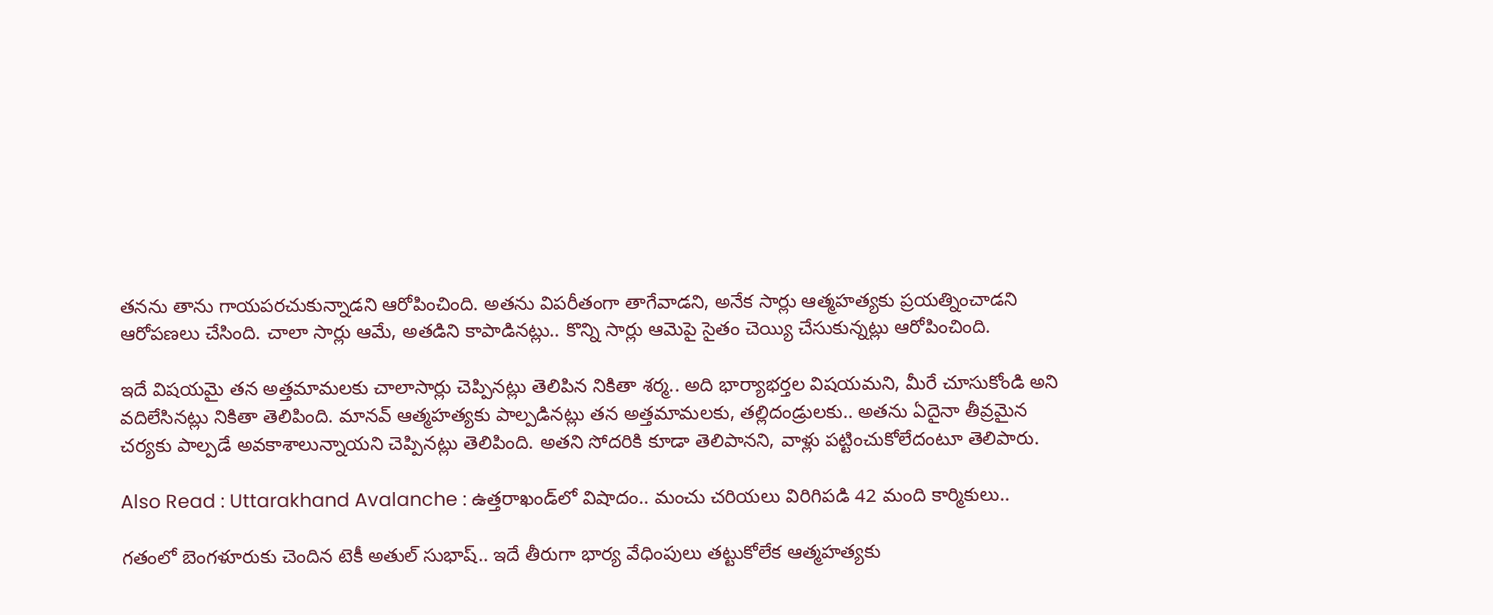తనను తాను గాయపరచుకున్నాడని ఆరోపించింది. అతను విపరీతంగా తాగేవాడని, అనేక సార్లు ఆత్మహత్యకు ప్రయత్నించాడని ఆరోపణలు చేసింది. చాలా సార్లు ఆమే, అతడిని కాపాడినట్లు.. కొన్ని సార్లు ఆమెపై సైతం చెయ్యి చేసుకున్నట్లు ఆరోపించింది.

ఇదే విషయమై తన అత్తమామలకు చాలాసార్లు చెప్పినట్లు తెలిపిన నికితా శర్మ.. అది భార్యాభర్తల విషయమని, మీరే చూసుకోండి అని వదిలేసినట్లు నికితా తెలిపింది. మానవ్ ఆత్మహత్యకు పాల్పడినట్లు తన అత్తమామలకు, తల్లిదండ్రులకు.. అతను ఏదైనా తీవ్రమైన చర్యకు పాల్పడే అవకాశాలున్నాయని చెప్పినట్లు తెలిపింది. అతని సోదరికి కూడా తెలిపానని, వాళ్లు పట్టించుకోలేదంటూ తెలిపారు.

Also Read : Uttarakhand Avalanche : ఉత్తరాఖండ్‌లో విషాదం.. మంచు చరియలు విరిగిపడి 42 మంది కార్మికులు..

గతంలో బెంగళూరుకు చెందిన టెకీ అతుల్ సుభాష్.. ఇదే తీరుగా భార్య వేధింపులు తట్టుకోలేక ఆత్మహత్యకు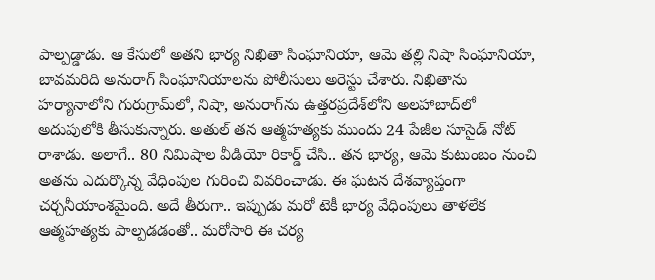పాల్పడ్డాడు. ఆ కేసులో అతని భార్య నిఖితా సింఘానియా, ఆమె తల్లి నిషా సింఘానియా, బావమరిది అనురాగ్ సింఘానియాలను పోలీసులు అరెస్టు చేశారు. నిఖితాను హర్యానాలోని గురుగ్రామ్‌లో, నిషా, అనురాగ్‌ను ఉత్తరప్రదేశ్‌లోని అలహాబాద్‌లో అదుపులోకి తీసుకున్నారు. అతుల్ తన ఆత్మహత్యకు ముందు 24 పేజీల సూసైడ్ నోట్ రాశాడు. అలాగే.. 80 నిమిషాల వీడియో రికార్డ్ చేసి.. తన భార్య, ఆమె కుటుంబం నుంచి అతను ఎదుర్కొన్న వేధింపుల గురించి వివరించాడు. ఈ ఘటన దేశవ్యాప్తంగా చర్చనీయాంశమైంది. అదే తీరుగా.. ఇప్పుడు మరో టెకీ భార్య వేధింపులు తాళలేక ఆత్మహత్యకు పాల్పడడంతో.. మరోసారి ఈ చర్య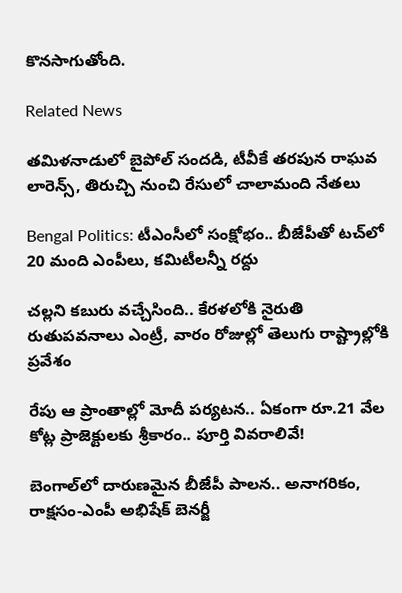కొనసాగుతోంది.

Related News

తమిళనాడులో బైపోల్ సందడి, టీవీకే తరపున రాఘవ లారెన్స్‌, తిరుచ్చి నుంచి రేసులో చాలామంది నేతలు

Bengal Politics: టీఎంసీలో సంక్షోభం.. బీజేపీతో టచ్‌లో 20 మంది ఎంపీలు, కమిటీలన్నీ రద్దు

చల్లని కబురు వచ్చేసింది.. కేరళలోకి నైరుతి రుతుపవనాలు ఎంట్రీ, వారం రోజుల్లో తెలుగు రాష్ట్రాల్లోకి ప్రవేశం

రేపు ఆ ప్రాంతాల్లో మోదీ పర్యటన.. ఏకంగా రూ.21 వేల కోట్ల ప్రాజెక్టులకు శ్రీకారం.. పూర్తి వివరాలివే!

బెంగాల్‌లో దారుణమైన బీజేపీ పాలన.. అనాగరికం, రాక్షసం-ఎంపీ అభిషేక్ బెనర్జీ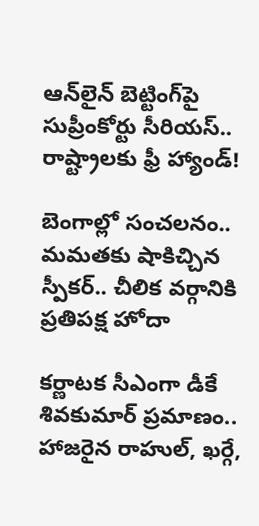ఆన్‌లైన్ బెట్టింగ్‌పై సుప్రీంకోర్టు సీరియస్.. రాష్ట్రాలకు ఫ్రీ హ్యాండ్!

బెంగాల్లో సంచలనం.. మమతకు షాకిచ్చిన స్పీకర్.. చీలిక వర్గానికి ప్రతిపక్ష హోదా

కర్ణాటక సీఎంగా డీకే శివకుమార్‌ ప్రమాణం.. హాజరైన రాహుల్, ఖర్గే,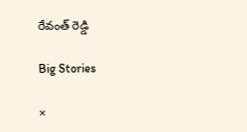రేవంత్ రెడ్డి

Big Stories

×